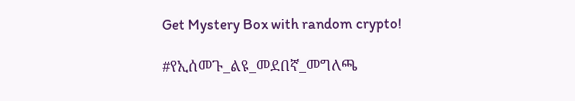Get Mystery Box with random crypto!

#የኢሰመጉ_ልዩ_መደበኛ_መግለጫ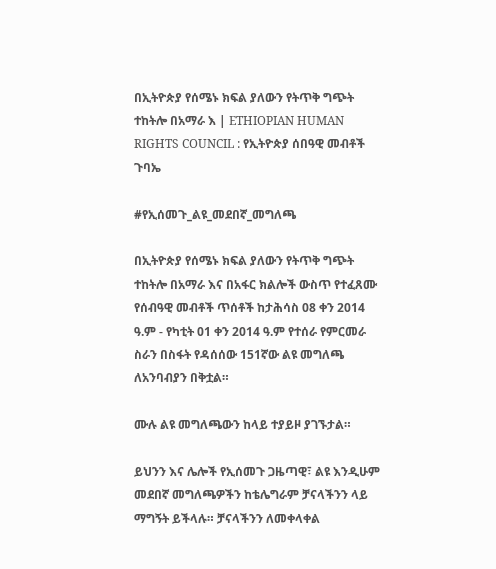በኢትዮጵያ የሰሜኑ ክፍል ያለውን የትጥቅ ግጭት ተከትሎ በአማራ እ | ETHIOPIAN HUMAN RIGHTS COUNCIL : የኢትዮጵያ ሰበዓዊ መብቶች ጉባኤ

#የኢሰመጉ_ልዩ_መደበኛ_መግለጫ

በኢትዮጵያ የሰሜኑ ክፍል ያለውን የትጥቅ ግጭት ተከትሎ በአማራ እና በአፋር ክልሎች ውስጥ የተፈጸሙ የሰብዓዊ መብቶች ጥሰቶች ከታሕሳስ 08 ቀን 2014 ዓ.ም - የካቲት 01 ቀን 2014 ዓ.ም የተሰራ የምርመራ ስራን በስፋት የዳሰሰው 151ኛው ልዩ መግለጫ ለአንባብያን በቅቷል።

ሙሉ ልዩ መግለጫውን ከላይ ተያይዞ ያገኙታል።

ይህንን እና ሌሎች የኢሰመጉ ጋዜጣዊ፣ ልዩ እንዲሁም መደበኛ መግለጫዎችን ከቴሌግራም ቻናላችንን ላይ ማግኝት ይችላሉ። ቻናላችንን ለመቀላቀል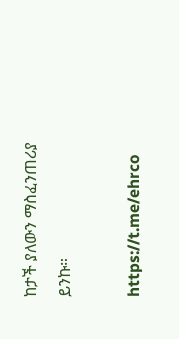ከታች ያለውን ማስፈንጠሪያ ይንኩ።

https://t.me/ehrco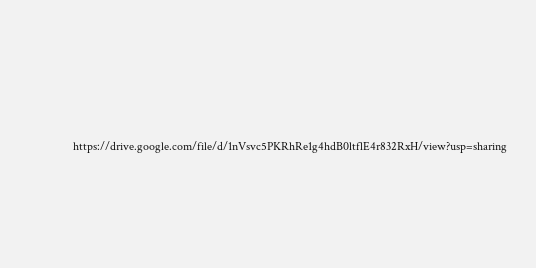https://drive.google.com/file/d/1nVsvc5PKRhRe1g4hdB0ltflE4r832RxH/view?usp=sharing